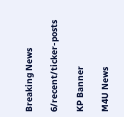Breaking News

6/recent/ticker-posts

KP Banner

M4U News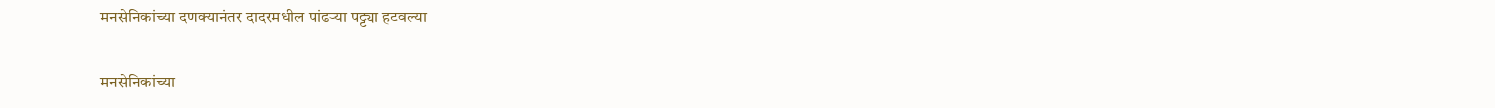मनसेनिकांच्या दणक्यानंतर दादरमधील पांढऱ्या पट्ट्या हटवल्या

मनसेनिकांच्या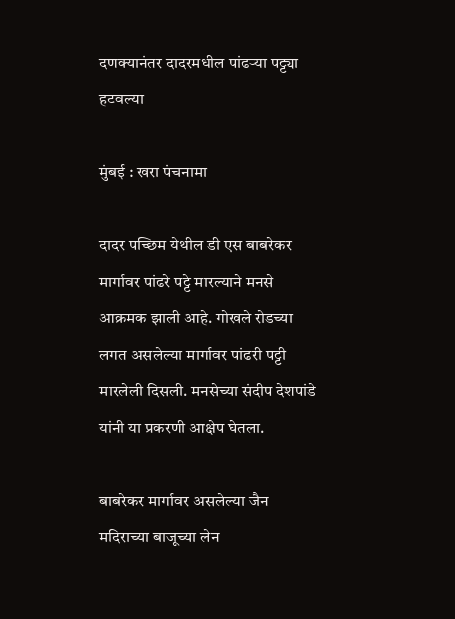दणक्यानंतर दादरमधील पांढऱ्या पट्ट्या हटवल्या

मुंबई : खरा पंचनामा

दादर पच्छिम येथील डी एस बाबरेकर मार्गावर पांढरे पट्टे मारल्याने मनसे आक्रमक झाली आहे. गोखले रोडच्या लगत असलेल्या मार्गावर पांढरी पट्टी मारलेली दिसली. मनसेच्या संदीप देशपांडे यांनी या प्रकरणी आक्षेप घेतला.

बाबरेकर मार्गावर असलेल्या जैन मदिराच्या बाजूच्या लेन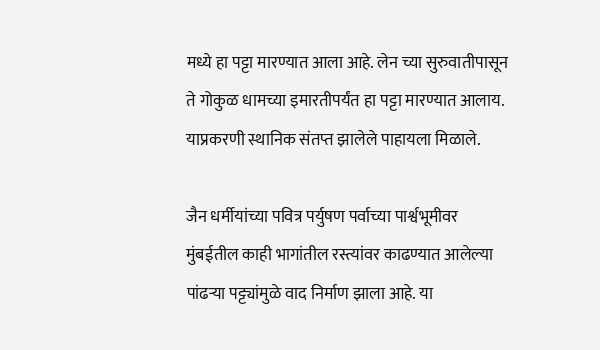मध्ये हा पट्टा मारण्यात आला आहे. लेन च्या सुरुवातीपासून ते गोकुळ धामच्या इमारतीपर्यंत हा पट्टा मारण्यात आलाय. याप्रकरणी स्थानिक संतप्त झालेले पाहायला मिळाले.

जैन धर्मीयांच्या पवित्र पर्युषण पर्वाच्या पार्श्वभूमीवर मुंबईतील काही भागांतील रस्त्यांवर काढण्यात आलेल्या पांढऱ्या पट्ट्यांमुळे वाद निर्माण झाला आहे. या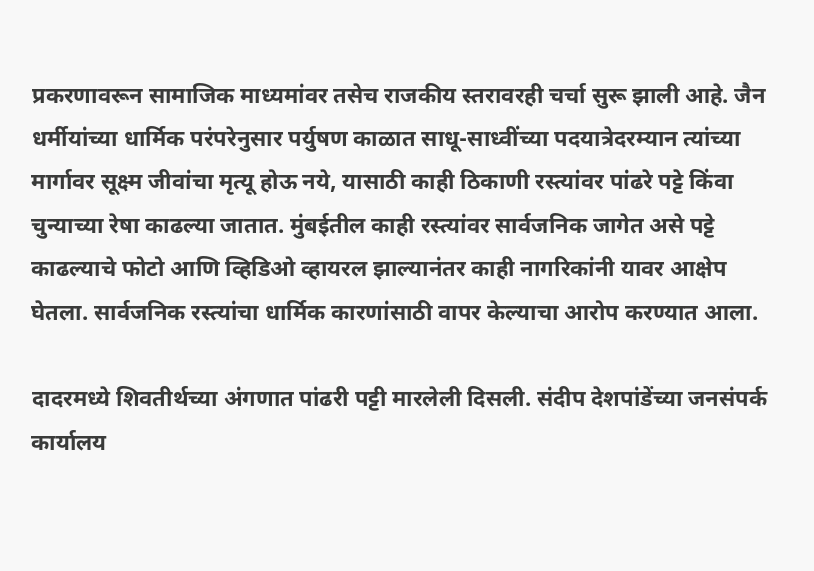प्रकरणावरून सामाजिक माध्यमांवर तसेच राजकीय स्तरावरही चर्चा सुरू झाली आहे. जैन धर्मीयांच्या धार्मिक परंपरेनुसार पर्युषण काळात साधू-साध्वींच्या पदयात्रेदरम्यान त्यांच्या मार्गावर सूक्ष्म जीवांचा मृत्यू होऊ नये, यासाठी काही ठिकाणी रस्त्यांवर पांढरे पट्टे किंवा चुन्याच्या रेषा काढल्या जातात. मुंबईतील काही रस्त्यांवर सार्वजनिक जागेत असे पट्टे काढल्याचे फोटो आणि व्हिडिओ व्हायरल झाल्यानंतर काही नागरिकांनी यावर आक्षेप घेतला. सार्वजनिक रस्त्यांचा धार्मिक कारणांसाठी वापर केल्याचा आरोप करण्यात आला.

दादरमध्ये शिवतीर्थच्या अंगणात पांढरी पट्टी मारलेली दिसली. संदीप देशपांडेंच्या जनसंपर्क कार्यालय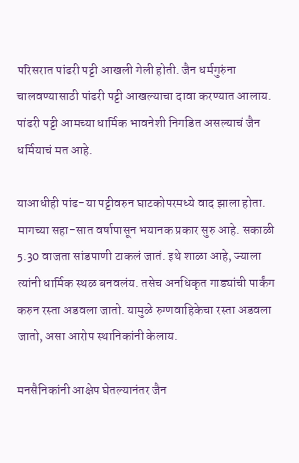परिसरात पांढरी पट्टी आखली गेली होती. जैन धर्मगुरुंना चालवण्यासाठी पांढरी पट्टी आखल्याचा दावा करण्यात आलाय. पांढरी पट्टी आमच्या धार्मिक भावनेशी निगडित असल्याचं जैन धर्मियाचं मत आहे.

याआधीही पांढ-या पट्टीवरुन घाटकोपरमध्ये वाद झाला होता. मागच्या सहा-सात वर्षापासून भयानक प्रकार सुरु आहे. सकाळी 5.30 वाजता सांडपाणी टाकलं जातं. इथे शाळा आहे, ज्याला त्यांनी धार्मिक स्थळ बनवलंय. तसेच अनधिकृत गाड्यांची पार्कंग करुन रस्ता अडवला जातो. यामुळे रुग्णवाहिकेचा रस्ता अडवला जातो, असा आरोप स्थानिकांनी केलाय.

मनसैनिकांनी आक्षेप घेतल्यानंतर जैन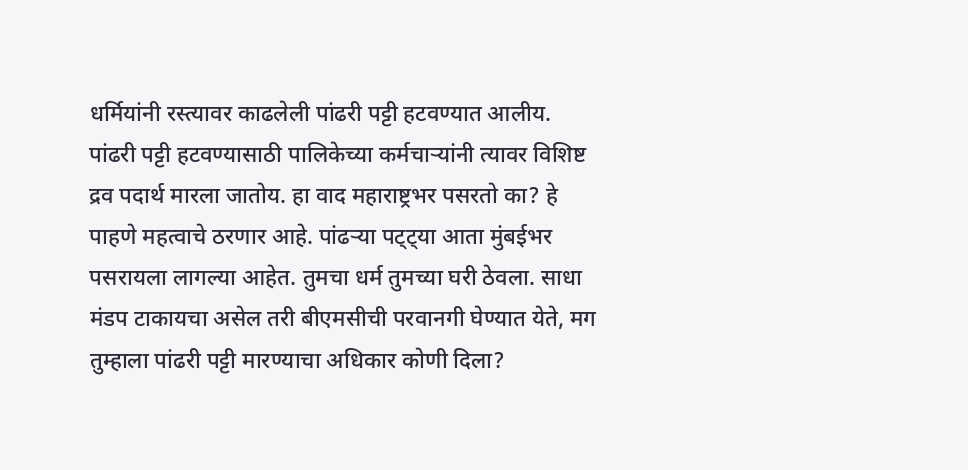धर्मियांनी रस्त्यावर काढलेली पांढरी पट्टी हटवण्यात आलीय. पांढरी पट्टी हटवण्यासाठी पालिकेच्या कर्मचाऱ्यांनी त्यावर विशिष्ट द्रव पदार्थ मारला जातोय. हा वाद महाराष्ट्रभर पसरतो का? हे पाहणे महत्वाचे ठरणार आहे. पांढऱ्या पट्ट्या आता मुंबईभर पसरायला लागल्या आहेत. तुमचा धर्म तुमच्या घरी ठेवला. साधा मंडप टाकायचा असेल तरी बीएमसीची परवानगी घेण्यात येते, मग तुम्हाला पांढरी पट्टी मारण्याचा अधिकार कोणी दिला?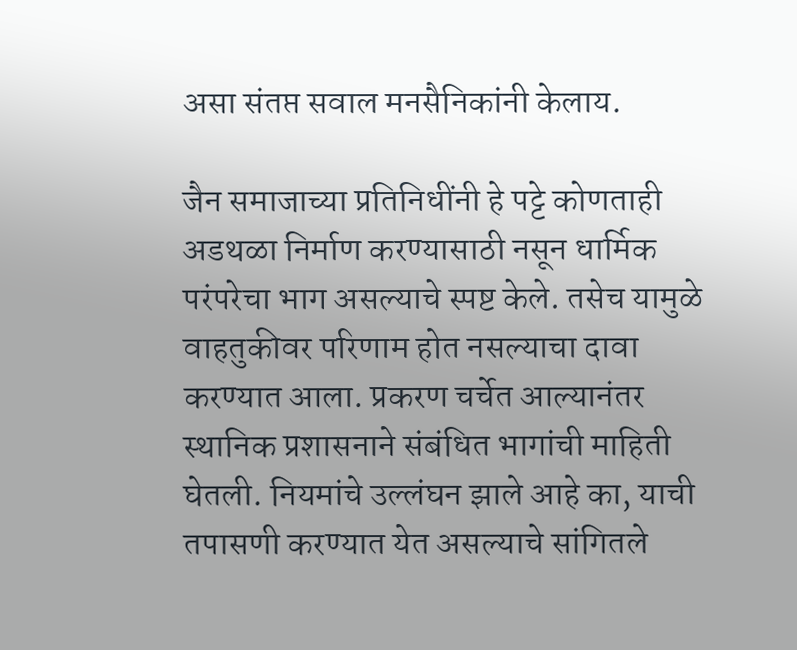असा संतप्त सवाल मनसैनिकांनी केलाय.

जैन समाजाच्या प्रतिनिधींनी हे पट्टे कोणताही अडथळा निर्माण करण्यासाठी नसून धार्मिक परंपरेचा भाग असल्याचे स्पष्ट केले. तसेच यामुळे वाहतुकीवर परिणाम होत नसल्याचा दावा करण्यात आला. प्रकरण चर्चेत आल्यानंतर स्थानिक प्रशासनाने संबंधित भागांची माहिती घेतली. नियमांचे उल्लंघन झाले आहे का, याची तपासणी करण्यात येत असल्याचे सांगितले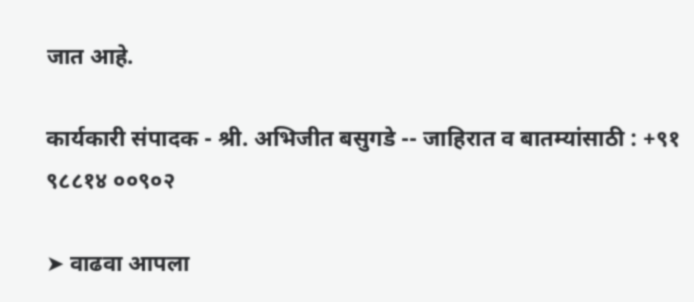जात आहे.

कार्यकारी संपादक - श्री. अभिजीत बसुगडे -- जाहिरात व बातम्यांसाठी : +९१ ९८८१४ ००९०२

➤ वाढवा आपला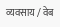व्यवसाय / वेब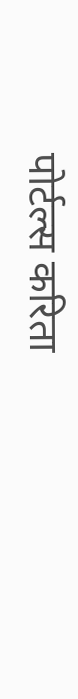पोर्टल्स करिता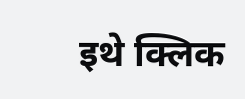इथे क्लिक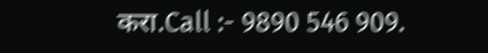करा.Call :- 9890 546 909.